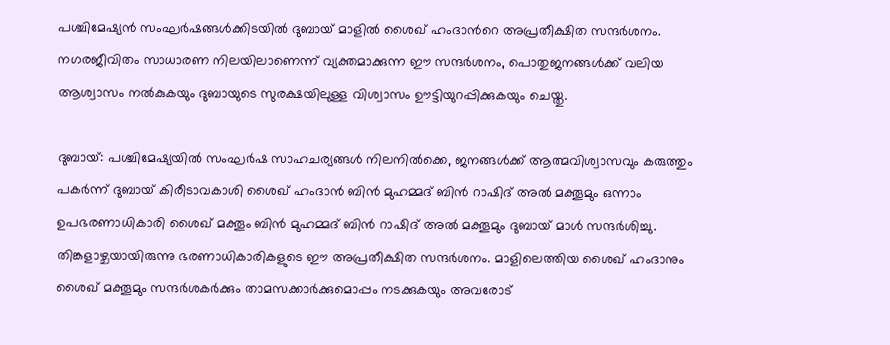പശ്ചിമേഷ്യൻ സംഘർഷങ്ങൾക്കിടയിൽ ദുബായ് മാളിൽ ശൈഖ് ഹംദാന്‍റെ അപ്രതീക്ഷിത സന്ദർശനം. നഗരജീവിതം സാധാരണ നിലയിലാണെന്ന് വ്യക്തമാക്കുന്ന ഈ സന്ദർശനം, പൊതുജനങ്ങൾക്ക് വലിയ ആശ്വാസം നൽകുകയും ദുബായുടെ സുരക്ഷയിലുള്ള വിശ്വാസം ഊട്ടിയുറപ്പിക്കുകയും ചെയ്തു.

ദുബായ്: പശ്ചിമേഷ്യയിൽ സംഘർഷ സാഹചര്യങ്ങൾ നിലനിൽക്കെ, ജനങ്ങൾക്ക് ആത്മവിശ്വാസവും കരുത്തും പകർന്ന് ദുബായ് കിരീടാവകാശി ശൈഖ് ഹംദാൻ ബിൻ മുഹമ്മദ് ബിൻ റാഷിദ് അൽ മക്തൂമും ഒന്നാം ഉപഭരണാധികാരി ശൈഖ് മക്തൂം ബിൻ മുഹമ്മദ് ബിൻ റാഷിദ് അൽ മക്തൂമും ദുബായ് മാൾ സന്ദർശിച്ചു. തിങ്കളാഴ്ചയായിരുന്നു ഭരണാധികാരികളുടെ ഈ അപ്രതീക്ഷിത സന്ദർശനം. മാളിലെത്തിയ ശൈഖ് ഹംദാനും ശൈഖ് മക്തൂമും സന്ദർശകർക്കും താമസക്കാർക്കുമൊപ്പം നടക്കുകയും അവരോട്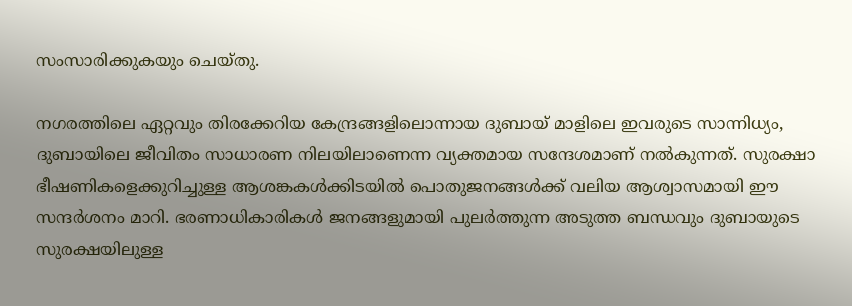സംസാരിക്കുകയും ചെയ്തു.

നഗരത്തിലെ ഏറ്റവും തിരക്കേറിയ കേന്ദ്രങ്ങളിലൊന്നായ ദുബായ് മാളിലെ ഇവരുടെ സാന്നിധ്യം, ദുബായിലെ ജീവിതം സാധാരണ നിലയിലാണെന്ന വ്യക്തമായ സന്ദേശമാണ് നൽകുന്നത്. സുരക്ഷാ ഭീഷണികളെക്കുറിച്ചുള്ള ആശങ്കകൾക്കിടയിൽ പൊതുജനങ്ങൾക്ക് വലിയ ആശ്വാസമായി ഈ സന്ദർശനം മാറി. ഭരണാധികാരികൾ ജനങ്ങളുമായി പുലർത്തുന്ന അടുത്ത ബന്ധവും ദുബായുടെ സുരക്ഷയിലുള്ള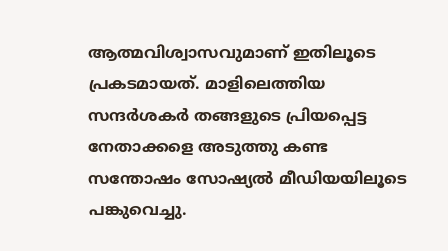ആത്മവിശ്വാസവുമാണ് ഇതിലൂടെ പ്രകടമായത്. മാളിലെത്തിയ സന്ദർശകർ തങ്ങളുടെ പ്രിയപ്പെട്ട നേതാക്കളെ അടുത്തു കണ്ട സന്തോഷം സോഷ്യൽ മീഡിയയിലൂടെ പങ്കുവെച്ചു.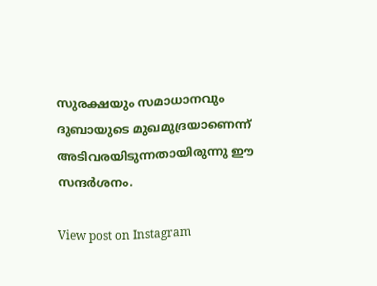സുരക്ഷയും സമാധാനവും ദുബായുടെ മുഖമുദ്രയാണെന്ന് അടിവരയിടുന്നതായിരുന്നു ഈ സന്ദർശനം.

View post on Instagram